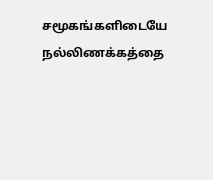சமூகங்களிடையே நல்லிணக்கத்தை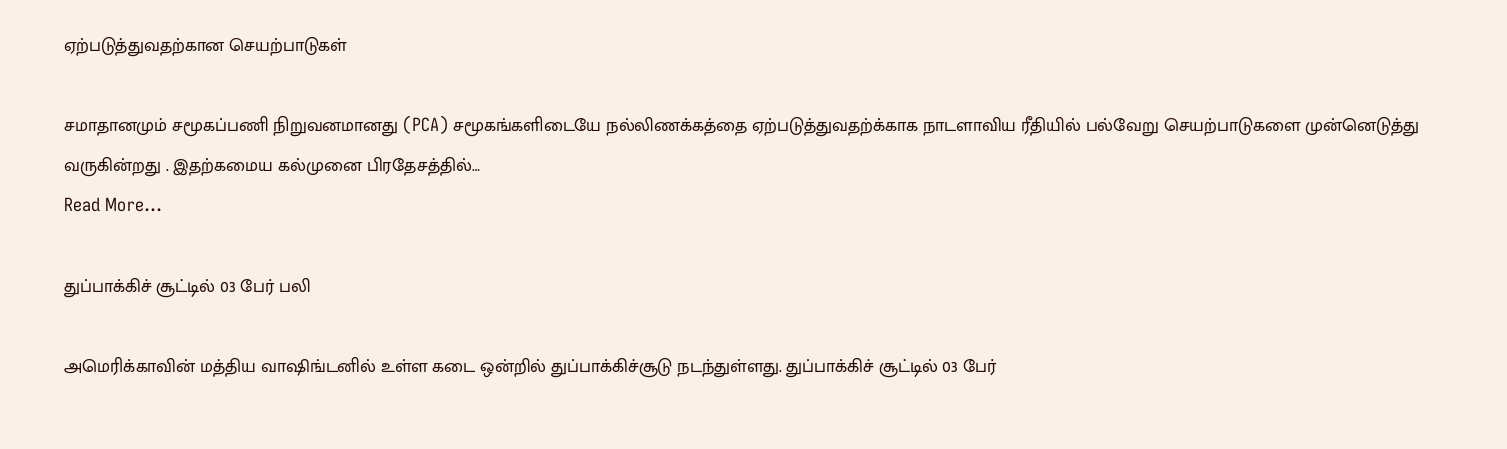ஏற்படுத்துவதற்கான செயற்பாடுகள்

சமாதானமும் சமூகப்பணி நிறுவனமானது (PCA) சமூகங்களிடையே நல்லிணக்கத்தை ஏற்படுத்துவதற்க்காக நாடளாவிய ரீதியில் பல்வேறு செயற்பாடுகளை முன்னெடுத்து வருகின்றது . இதற்கமைய கல்முனை பிரதேசத்தில்…
Read More...

துப்பாக்கிச் சூட்டில் 03 பேர் பலி

அமெரிக்காவின் மத்திய வாஷிங்டனில் உள்ள கடை ஒன்றில் துப்பாக்கிச்சூடு நடந்துள்ளது. துப்பாக்கிச் சூட்டில் 03 பேர்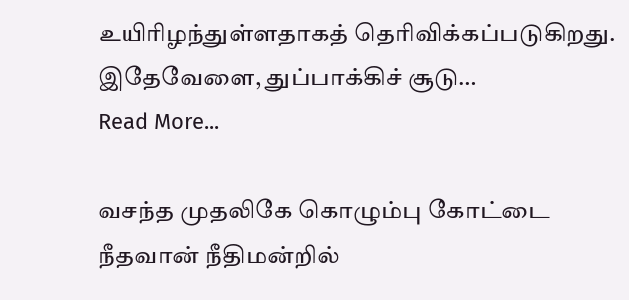உயிரிழந்துள்ளதாகத் தெரிவிக்கப்படுகிறது. இதேவேளை, துப்பாக்கிச் சூடு…
Read More...

வசந்த முதலிகே கொழும்பு கோட்டை நீதவான் நீதிமன்றில்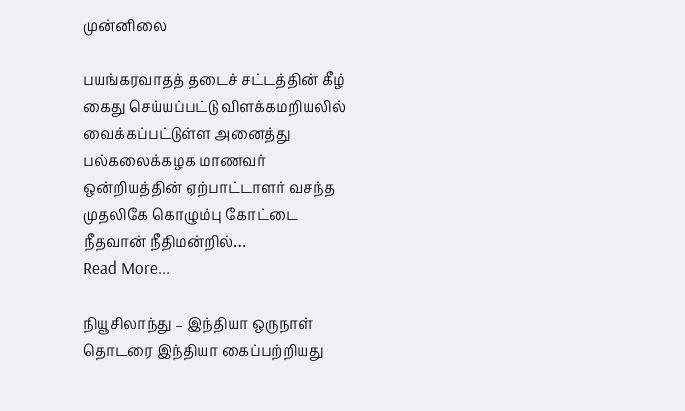முன்னிலை

பயங்கரவாதத் தடைச் சட்டத்தின் கீழ் கைது செய்யப்பட்டு விளக்கமறியலில் வைக்கப்பட்டுள்ள அனைத்து பல்கலைக்கழக மாணவர் ஒன்றியத்தின் ஏற்பாட்டாளர் வசந்த முதலிகே கொழும்பு கோட்டை நீதவான் நீதிமன்றில்…
Read More...

நியூசிலாந்து – இந்தியா ஒருநாள் தொடரை இந்தியா கைப்பற்றியது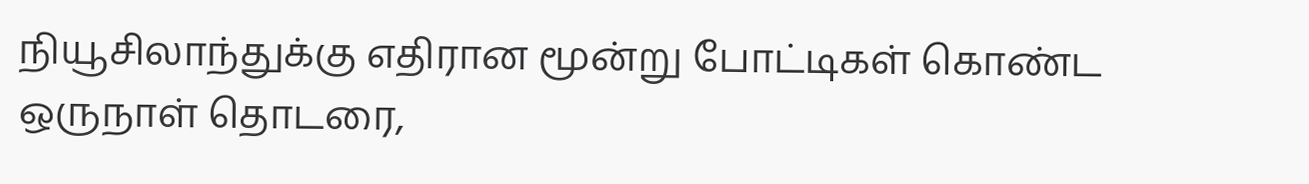நியூசிலாந்துக்கு எதிரான மூன்று போட்டிகள் கொண்ட ஒருநாள் தொடரை,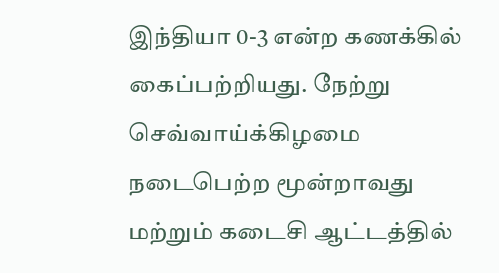இந்தியா 0-3 என்ற கணக்கில் கைப்பற்றியது. நேற்று செவ்வாய்க்கிழமை நடைபெற்ற மூன்றாவது மற்றும் கடைசி ஆட்டத்தில்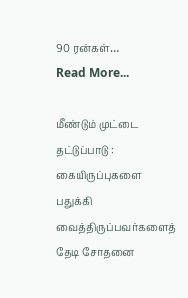90 ரன்கள்…
Read More...

மீண்டும் முட்டை தட்டுப்பாடு : கையிருப்புகளை பதுக்கி வைத்திருப்பவர்களைத் தேடி சோதனை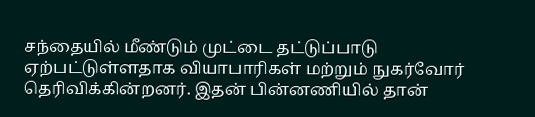சந்தையில் மீண்டும் முட்டை தட்டுப்பாடு ஏற்பட்டுள்ளதாக வியாபாரிகள் மற்றும் நுகர்வோர் தெரிவிக்கின்றனர். இதன் பின்னணியில் தான்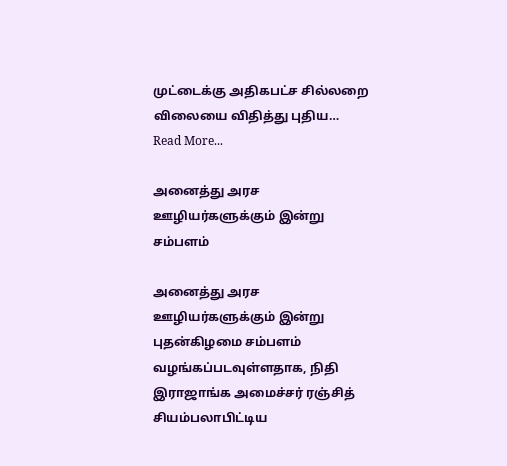முட்டைக்கு அதிகபட்ச சில்லறை விலையை விதித்து புதிய…
Read More...

அனைத்து அரச ஊழியர்களுக்கும் இன்று சம்பளம்

அனைத்து அரச ஊழியர்களுக்கும் இன்று புதன்கிழமை சம்பளம் வழங்கப்படவுள்ளதாக, நிதி இராஜாங்க அமைச்சர் ரஞ்சித் சியம்பலாபிட்டிய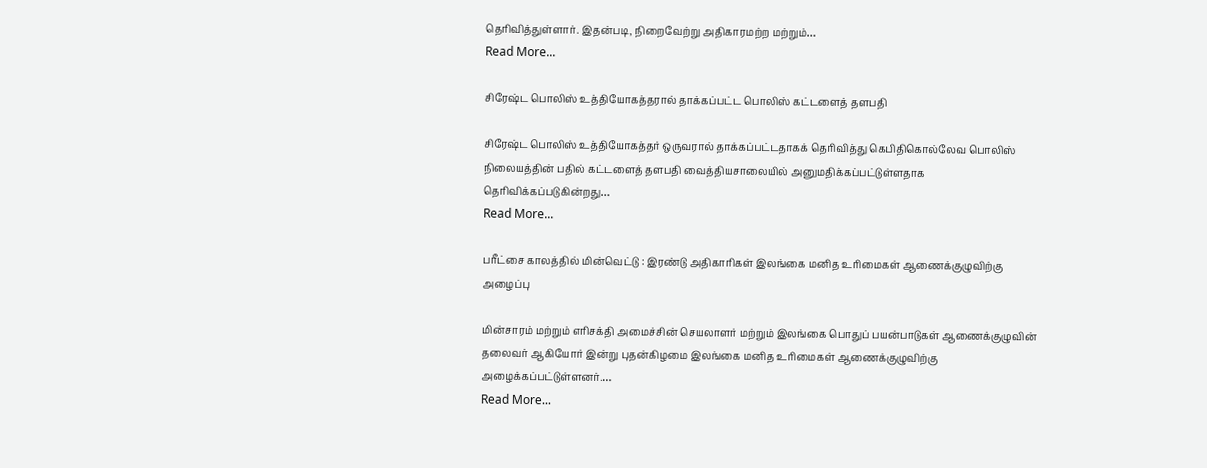தெரிவித்துள்ளார். இதன்படி, நிறைவேற்று அதிகாரமற்ற மற்றும்…
Read More...

சிரேஷ்ட பொலிஸ் உத்தியோகத்தரால் தாக்கப்பட்ட பொலிஸ் கட்டளைத் தளபதி

சிரேஷ்ட பொலிஸ் உத்தியோகத்தர் ஒருவரால் தாக்கப்பட்டதாகக் தெரிவித்து கெபிதிகொல்லேவ பொலிஸ் நிலையத்தின் பதில் கட்டளைத் தளபதி வைத்தியசாலையில் அனுமதிக்கப்பட்டுள்ளதாக தெரிவிக்கப்படுகின்றது…
Read More...

பரீட்சை காலத்தில் மின்வெட்டு : இரண்டு அதிகாரிகள் இலங்கை மனித உரிமைகள் ஆணைக்குழுவிற்கு அழைப்பு

மின்சாரம் மற்றும் எரிசக்தி அமைச்சின் செயலாளர் மற்றும் இலங்கை பொதுப் பயன்பாடுகள் ஆணைக்குழுவின் தலைவர் ஆகியோர் இன்று புதன்கிழமை இலங்கை மனித உரிமைகள் ஆணைக்குழுவிற்கு அழைக்கப்பட்டுள்ளனர்.…
Read More...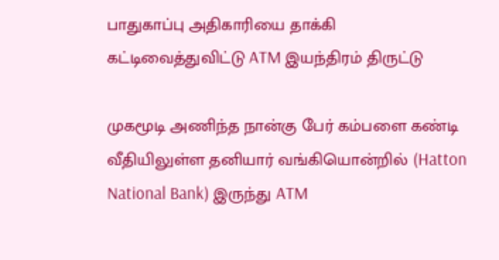பாதுகாப்பு அதிகாரியை தாக்கி கட்டிவைத்துவிட்டு ATM இயந்திரம் திருட்டு

முகமூடி அணிந்த நான்கு பேர் கம்பளை கண்டி வீதியிலுள்ள தனியார் வங்கியொன்றில் (Hatton National Bank) இருந்து ATM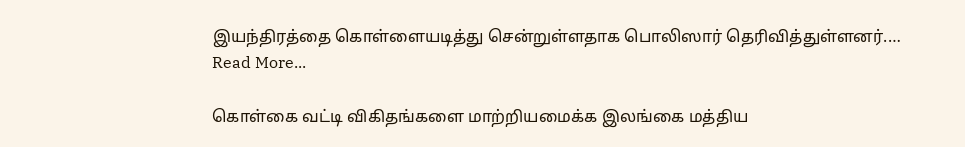இயந்திரத்தை கொள்ளையடித்து சென்றுள்ளதாக பொலிஸார் தெரிவித்துள்ளனர்.…
Read More...

கொள்கை வட்டி விகிதங்களை மாற்றியமைக்க இலங்கை மத்திய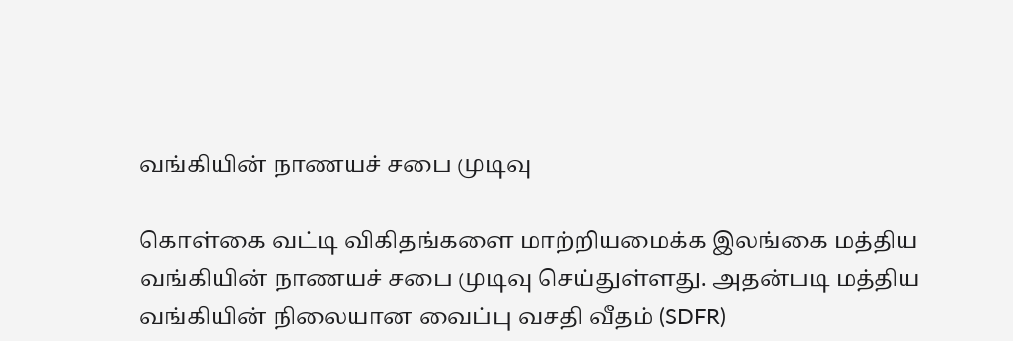வங்கியின் நாணயச் சபை முடிவு

கொள்கை வட்டி விகிதங்களை மாற்றியமைக்க இலங்கை மத்திய வங்கியின் நாணயச் சபை முடிவு செய்துள்ளது. அதன்படி மத்திய வங்கியின் நிலையான வைப்பு வசதி வீதம் (SDFR)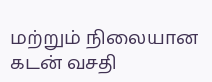மற்றும் நிலையான கடன் வசதி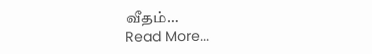வீதம்…
Read More...